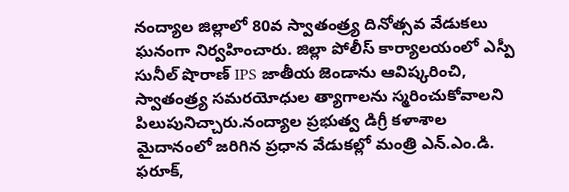నంద్యాల జిల్లాలో 80వ స్వాతంత్ర్య దినోత్సవ వేడుకలు ఘనంగా నిర్వహించారు. జిల్లా పోలీస్ కార్యాలయంలో ఎస్పీ సునీల్ షొరాణ్ IPS జాతీయ జెండాను ఆవిష్కరించి, స్వాతంత్ర్య సమరయోధుల త్యాగాలను స్మరించుకోవాలని పిలుపునిచ్చారు.నంద్యాల ప్రభుత్వ డిగ్రీ కళాశాల మైదానంలో జరిగిన ప్రధాన వేడుకల్లో మంత్రి ఎన్.ఎం.డి. ఫరూక్,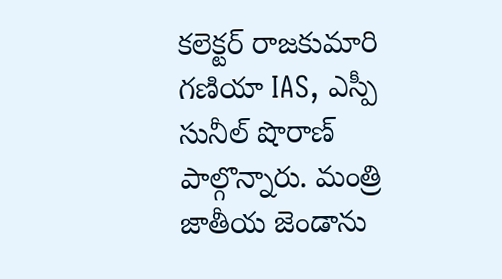కలెక్టర్ రాజకుమారి గణియా IAS, ఎస్పీ సునీల్ షొరాణ్ పాల్గొన్నారు. మంత్రి జాతీయ జెండాను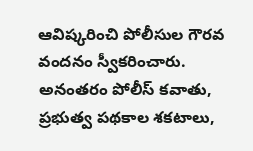ఆవిష్కరించి పోలీసుల గౌరవ వందనం స్వీకరించారు. అనంతరం పోలీస్ కవాతు, ప్రభుత్వ పథకాల శకటాలు,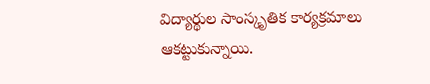విద్యార్థుల సాంస్కృతిక కార్యక్రమాలు ఆకట్టుకున్నాయి.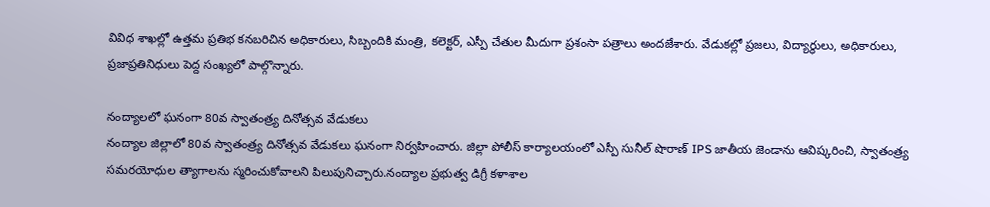వివిధ శాఖల్లో ఉత్తమ ప్రతిభ కనబరిచిన అధికారులు, సిబ్బందికి మంత్రి, కలెక్టర్, ఎస్పీ చేతుల మీదుగా ప్రశంసా పత్రాలు అందజేశారు. వేడుకల్లో ప్రజలు, విద్యార్థులు, అధికారులు, ప్రజాప్రతినిధులు పెద్ద సంఖ్యలో పాల్గొన్నారు.

నంద్యాలలో ఘనంగా 80వ స్వాతంత్ర్య దినోత్సవ వేడుకలు
నంద్యాల జిల్లాలో 80వ స్వాతంత్ర్య దినోత్సవ వేడుకలు ఘనంగా నిర్వహించారు. జిల్లా పోలీస్ కార్యాలయంలో ఎస్పీ సునీల్ షొరాణ్ IPS జాతీయ జెండాను ఆవిష్కరించి, స్వాతంత్ర్య సమరయోధుల త్యాగాలను స్మరించుకోవాలని పిలుపునిచ్చారు.నంద్యాల ప్రభుత్వ డిగ్రీ కళాశాల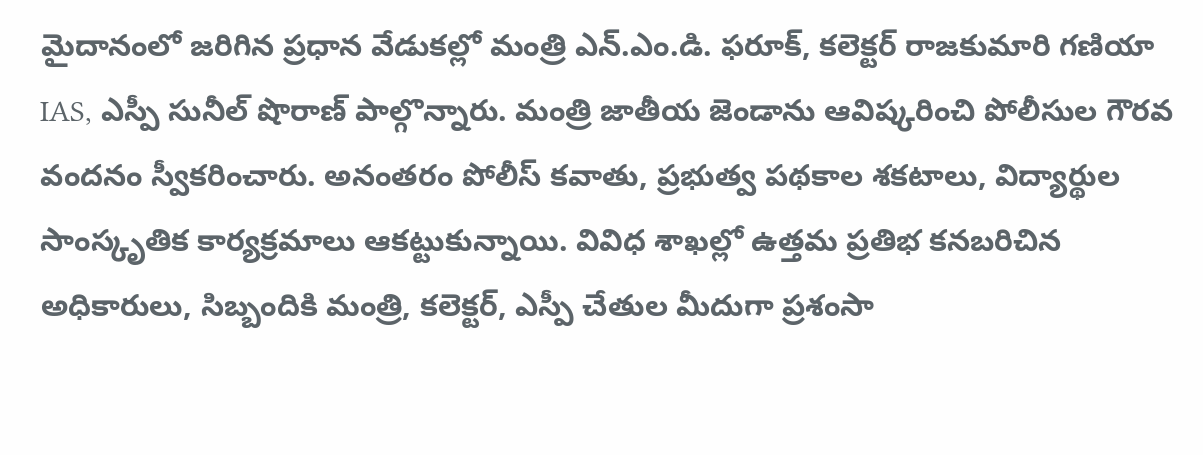మైదానంలో జరిగిన ప్రధాన వేడుకల్లో మంత్రి ఎన్.ఎం.డి. ఫరూక్, కలెక్టర్ రాజకుమారి గణియా IAS, ఎస్పీ సునీల్ షొరాణ్ పాల్గొన్నారు. మంత్రి జాతీయ జెండాను ఆవిష్కరించి పోలీసుల గౌరవ వందనం స్వీకరించారు. అనంతరం పోలీస్ కవాతు, ప్రభుత్వ పథకాల శకటాలు, విద్యార్థుల సాంస్కృతిక కార్యక్రమాలు ఆకట్టుకున్నాయి. వివిధ శాఖల్లో ఉత్తమ ప్రతిభ కనబరిచిన అధికారులు, సిబ్బందికి మంత్రి, కలెక్టర్, ఎస్పీ చేతుల మీదుగా ప్రశంసా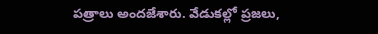పత్రాలు అందజేశారు. వేడుకల్లో ప్రజలు,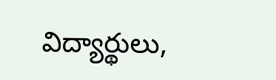విద్యార్థులు,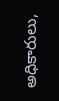అధికారులు,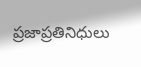ప్రజాప్రతినిధులు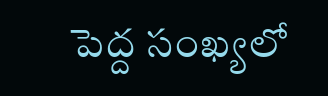పెద్ద సంఖ్యలో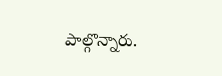పాల్గొన్నారు.